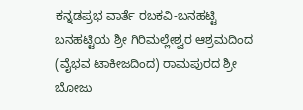ಕನ್ನಡಪ್ರಭ ವಾರ್ತೆ ರಬಕವಿ-ಬನಹಟ್ಟಿ
ಬನಹಟ್ಟಿಯ ಶ್ರೀ ಗಿರಿಮಲ್ಲೇಶ್ವರ ಆಶ್ರಮದಿಂದ (ವೈಭವ ಟಾಕೀಜದಿಂದ) ರಾಮಪುರದ ಶ್ರೀ ಬೋಜು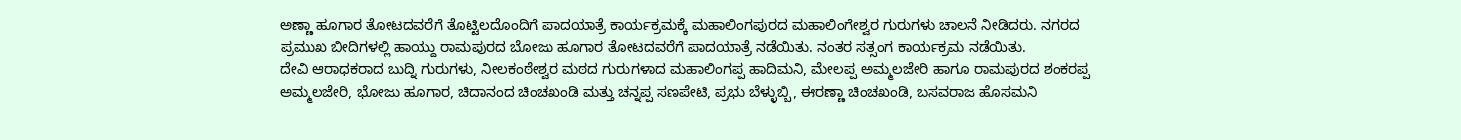ಅಣ್ಣಾ ಹೂಗಾರ ತೋಟದವರೆಗೆ ತೊಟ್ಟಿಲದೊಂದಿಗೆ ಪಾದಯಾತ್ರೆ ಕಾರ್ಯಕ್ರಮಕ್ಕೆ ಮಹಾಲಿಂಗಪುರದ ಮಹಾಲಿಂಗೇಶ್ವರ ಗುರುಗಳು ಚಾಲನೆ ನೀಡಿದರು. ನಗರದ ಪ್ರಮುಖ ಬೀದಿಗಳಲ್ಲಿ ಹಾಯ್ದು ರಾಮಪುರದ ಬೋಜು ಹೂಗಾರ ತೋಟದವರೆಗೆ ಪಾದಯಾತ್ರೆ ನಡೆಯಿತು. ನಂತರ ಸತ್ಸಂಗ ಕಾರ್ಯಕ್ರಮ ನಡೆಯಿತು.
ದೇವಿ ಆರಾಧಕರಾದ ಬುದ್ನಿ ಗುರುಗಳು, ನೀಲಕಂಠೇಶ್ವರ ಮಠದ ಗುರುಗಳಾದ ಮಹಾಲಿಂಗಪ್ಪ ಹಾದಿಮನಿ, ಮೇಲಪ್ಪ ಅಮ್ಮಲಜೇರಿ ಹಾಗೂ ರಾಮಪುರದ ಶಂಕರಪ್ಪ ಅಮ್ಮಲಜೇರಿ, ಭೋಜು ಹೂಗಾರ, ಚಿದಾನಂದ ಚಿಂಚಖಂಡಿ ಮತ್ತು ಚನ್ನಪ್ಪ ಸಣಪೇಟಿ, ಪ್ರಭು ಬೆಳ್ಳುಬ್ಬಿ, ಈರಣ್ಣಾ ಚಿಂಚಖಂಡಿ, ಬಸವರಾಜ ಹೊಸಮನಿ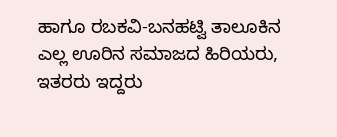ಹಾಗೂ ರಬಕವಿ-ಬನಹಟ್ವಿ ತಾಲೂಕಿನ ಎಲ್ಲ ಊರಿನ ಸಮಾಜದ ಹಿರಿಯರು, ಇತರರು ಇದ್ದರು